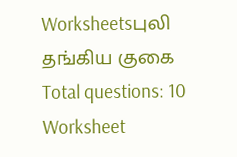Worksheetsபுலி தங்கிய குகை
Total questions: 10
Worksheet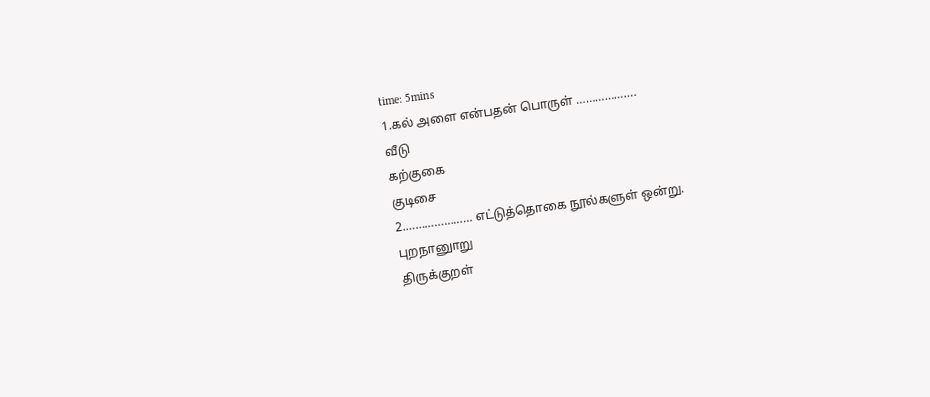time: 5mins
1.கல் அளை என்பதன் பொருள் ……………….
வீடு
கற்குகை
குடிசை
2.………………… எட்டுத்தொகை நூல்களுள் ஒன்று.
புறநானுாறு
திருக்குறள்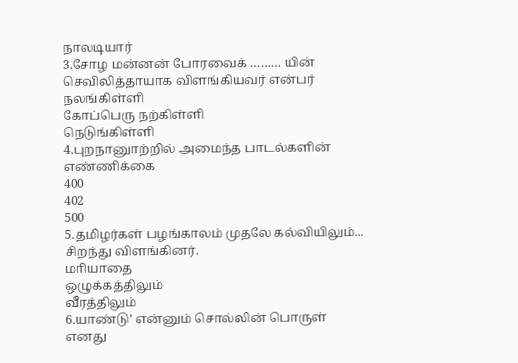நாலடியார்
3.சோழ மன்னன் போரவைக் ……… யின் செவிலித்தாயாக விளங்கியவர் என்பர்
நலங்கிள்ளி
கோப்பெரு நற்கிள்ளி
நெடுங்கிள்ளி
4.புறநானுாற்றில் அமைந்த பாடல்களின் எண்ணிக்கை
400
402
500
5.தமிழர்கள் பழங்காலம் முதலே கல்வியிலும்... சிறந்து விளங்கினர்.
மாியாதை
ஒழுக்கத்திலும்
வீரத்திலும்
6.யாண்டு’ என்னும் சொல்லின் பொருள்
எனது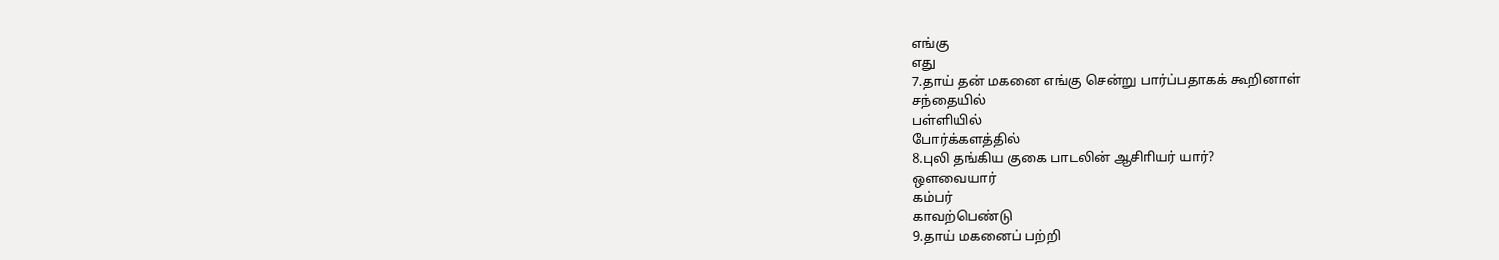எங்கு
எது
7.தாய் தன் மகனை எங்கு சென்று பார்ப்பதாகக் கூறினாள்
சந்தையில்
பள்ளியில்
போர்க்களத்தில்
8.புலி தங்கிய குகை பாடலின் ஆசிாியர் யார்?
ஒளவையார்
கம்பர்
காவற்பெண்டு
9.தாய் மகனைப் பற்றி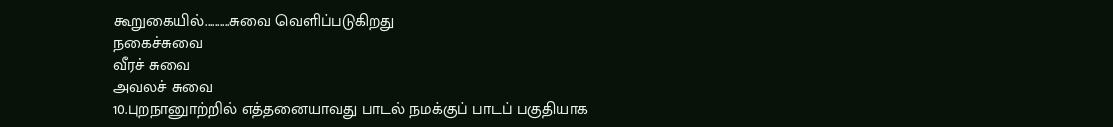கூறுகையில்..........சுவை வெளிப்படுகிறது
நகைச்சுவை
வீரச் சுவை
அவலச் சுவை
10.புறநானுாற்றில் எத்தனையாவது பாடல் நமக்குப் பாடப் பகுதியாக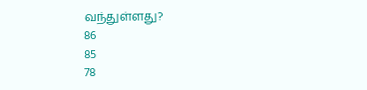வந்துள்ளது?
86
85
78